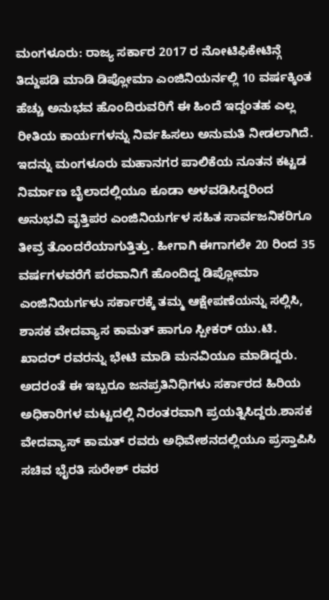ಮಂಗಳೂರು: ರಾಜ್ಯ ಸರ್ಕಾರ 2017 ರ ನೋಟಿಫಿಕೇಟಿನ್ಗೆ ತಿದ್ದುಪಡಿ ಮಾಡಿ ಡಿಪ್ಲೋಮಾ ಎಂಜಿನಿಯರ್ನಲ್ಲಿ 10 ವರ್ಷಕ್ಕಿಂತ ಹೆಚ್ಚು ಅನುಭವ ಹೊಂದಿರುವರಿಗೆ ಈ ಹಿಂದೆ ಇದ್ದಂತಹ ಎಲ್ಲ ರೀತಿಯ ಕಾರ್ಯಗಳನ್ನು ನಿರ್ವಹಿಸಲು ಅನುಮತಿ ನೀಡಲಾಗಿದೆ.
ಇದನ್ನು ಮಂಗಳೂರು ಮಹಾನಗರ ಪಾಲಿಕೆಯ ನೂತನ ಕಟ್ಟಡ ನಿರ್ಮಾಣ ಬೈಲಾದಲ್ಲಿಯೂ ಕೂಡಾ ಅಳವಡಿಸಿದ್ದರಿಂದ ಅನುಭವಿ ವೃತ್ತಿಪರ ಎಂಜಿನಿಯರ್ಗಳ ಸಹಿತ ಸಾರ್ವಜನಿಕರಿಗೂ ತೀವ್ರ ತೊಂದರೆಯಾಗುತ್ತಿತ್ತು. ಹೀಗಾಗಿ ಈಗಾಗಲೇ 20 ರಿಂದ 35 ವರ್ಷಗಳವರೆಗೆ ಪರವಾನಿಗೆ ಹೊಂದಿದ್ದ ಡಿಪ್ಲೋಮಾ ಎಂಜಿನಿಯರ್ಗಳು ಸರ್ಕಾರಕ್ಕೆ ತಮ್ಮ ಆಕ್ಷೇಪಣೆಯನ್ನು ಸಲ್ಲಿಸಿ, ಶಾಸಕ ವೇದವ್ಯಾಸ ಕಾಮತ್ ಹಾಗೂ ಸ್ಪೀಕರ್ ಯು.ಟಿ. ಖಾದರ್ ರವರನ್ನು ಭೇಟಿ ಮಾಡಿ ಮನವಿಯೂ ಮಾಡಿದ್ದರು. ಅದರಂತೆ ಈ ಇಬ್ಬರೂ ಜನಪ್ರತಿನಿಧಿಗಳು ಸರ್ಕಾರದ ಹಿರಿಯ ಅಧಿಕಾರಿಗಳ ಮಟ್ಟದಲ್ಲಿ ನಿರಂತರವಾಗಿ ಪ್ರಯತ್ನಿಸಿದ್ದರು.ಶಾಸಕ ವೇದವ್ಯಾಸ್ ಕಾಮತ್ ರವರು ಅಧಿವೇಶನದಲ್ಲಿಯೂ ಪ್ರಸ್ತಾಪಿಸಿ ಸಚಿವ ಭೈರತಿ ಸುರೇಶ್ ರವರ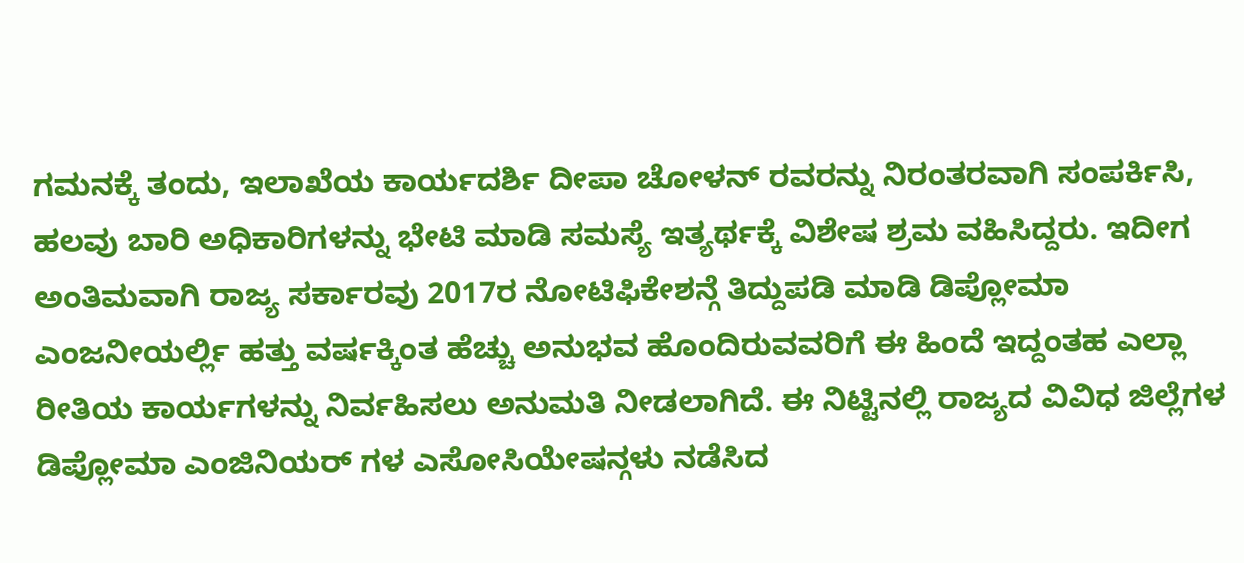ಗಮನಕ್ಕೆ ತಂದು, ಇಲಾಖೆಯ ಕಾರ್ಯದರ್ಶಿ ದೀಪಾ ಚೋಳನ್ ರವರನ್ನು ನಿರಂತರವಾಗಿ ಸಂಪರ್ಕಿಸಿ, ಹಲವು ಬಾರಿ ಅಧಿಕಾರಿಗಳನ್ನು ಭೇಟಿ ಮಾಡಿ ಸಮಸ್ಯೆ ಇತ್ಯರ್ಥಕ್ಕೆ ವಿಶೇಷ ಶ್ರಮ ವಹಿಸಿದ್ದರು. ಇದೀಗ ಅಂತಿಮವಾಗಿ ರಾಜ್ಯ ಸರ್ಕಾರವು 2017ರ ನೋಟಿಫಿಕೇಶನ್ಗೆ ತಿದ್ದುಪಡಿ ಮಾಡಿ ಡಿಪ್ಲೋಮಾ ಎಂಜನೀಯರ್ಲ್ಲಿ ಹತ್ತು ವರ್ಷಕ್ಕಿಂತ ಹೆಚ್ಚು ಅನುಭವ ಹೊಂದಿರುವವರಿಗೆ ಈ ಹಿಂದೆ ಇದ್ದಂತಹ ಎಲ್ಲಾ ರೀತಿಯ ಕಾರ್ಯಗಳನ್ನು ನಿರ್ವಹಿಸಲು ಅನುಮತಿ ನೀಡಲಾಗಿದೆ. ಈ ನಿಟ್ಟಿನಲ್ಲಿ ರಾಜ್ಯದ ವಿವಿಧ ಜಿಲ್ಲೆಗಳ ಡಿಪ್ಲೋಮಾ ಎಂಜಿನಿಯರ್ ಗಳ ಎಸೋಸಿಯೇಷನ್ಗಳು ನಡೆಸಿದ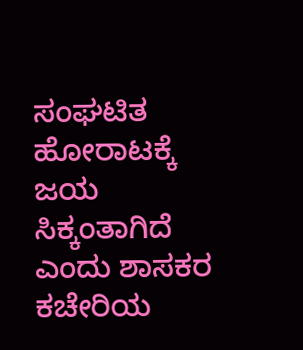ಸಂಘಟಿತ ಹೋರಾಟಕ್ಕೆ ಜಯ ಸಿಕ್ಕಂತಾಗಿದೆ ಎಂದು ಶಾಸಕರ ಕಚೇರಿಯ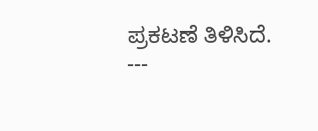ಪ್ರಕಟಣೆ ತಿಳಿಸಿದೆ.
---